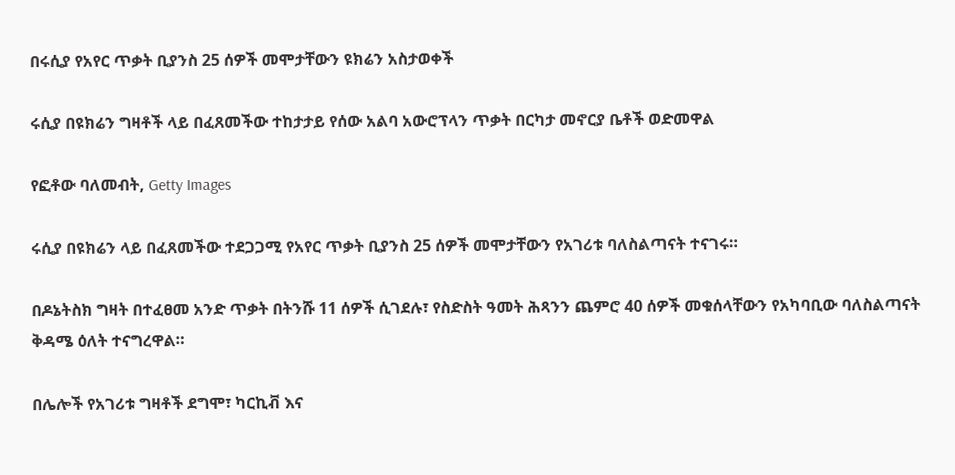በሩሲያ የአየር ጥቃት ቢያንስ 25 ሰዎች መሞታቸውን ዩክሬን አስታወቀች

ሩሲያ በዩክሬን ግዛቶች ላይ በፈጸመችው ተከታታይ የሰው አልባ አውሮፕላን ጥቃት በርካታ መኖርያ ቤቶች ወድመዋል

የፎቶው ባለመብት, Getty Images

ሩሲያ በዩክሬን ላይ በፈጸመችው ተደጋጋሚ የአየር ጥቃት ቢያንስ 25 ሰዎች መሞታቸውን የአገሪቱ ባለስልጣናት ተናገሩ።

በዶኔትስክ ግዛት በተፈፀመ አንድ ጥቃት በትንሹ 11 ሰዎች ሲገደሉ፣ የስድስት ዓመት ሕጻንን ጨምሮ 40 ሰዎች መቁሰላቸውን የአካባቢው ባለስልጣናት ቅዳሜ ዕለት ተናግረዋል።

በሌሎች የአገሪቱ ግዛቶች ደግሞ፣ ካርኪቭ እና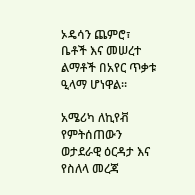ኦዴሳን ጨምሮ፣ ቤቶች እና መሠረተ ልማቶች በአየር ጥቃቱ ዒላማ ሆነዋል።

አሜሪካ ለኪየቭ የምትሰጠውን ወታደራዊ ዕርዳታ እና የስለላ መረጃ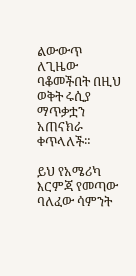ልውውጥ ለጊዜው ባቆመችበት በዚህ ወቅት ሩሲያ ማጥቃቷን አጠናክራ ቀጥላለች።

ይህ የአሜሪካ እርምጃ የመጣው ባለፈው ሳምንት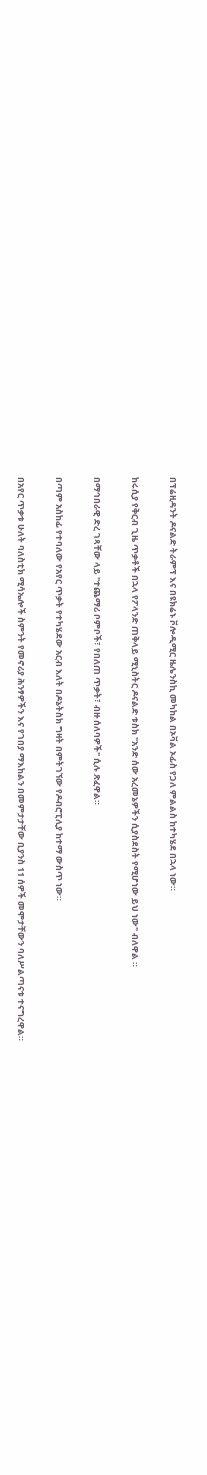በፕሬዚዳንት ዶናልድ ትራምፕ እና በዩክሬኑ ቮሎዲሚር ዜሌንስኪ መካከል በኦቫል ኦፊስ የጋለ ምልልስ ከተካሄደ በኋላ ነው።

ከሩሲያ የቅርብ ጊዜ ጥቃቶች በኋላ የፖላንድ ጠቅላይ ሚኒስትር ዶናልድ ቱስክ "አንድ ሰው አረመኔዎችን ሲያስደስት የሚሆነው ይህ ነው" ብለዋል ።

በማኅበራዊ ድረ ገጻቸው ላይ "ተጨማሪ ቦምቦች፣ የበለጠ ጥቃት፣ ብዙ ሰለባዎች" ሲሉ ጽፈዋል።

በጣም አስከፊ የተባለው የአየር ጥቃት የተካሄደው አርብ እለት በዶኔትስክ ግዛት በምትገኘው የዶብሮፒሊያ ከተማ ውስጥ ነው።

በአየር ጥቃቱ ሁለት ባለስቲክ ሚሳኤሎች ስምንት የመኖሪያ ሕንፃዎችን እና የገበያ ማእከልን በመምታታቸው ቢያንስ 11 ሰዎች መሞታቸውን ባለሥልጣናቱ ተናግረዋል።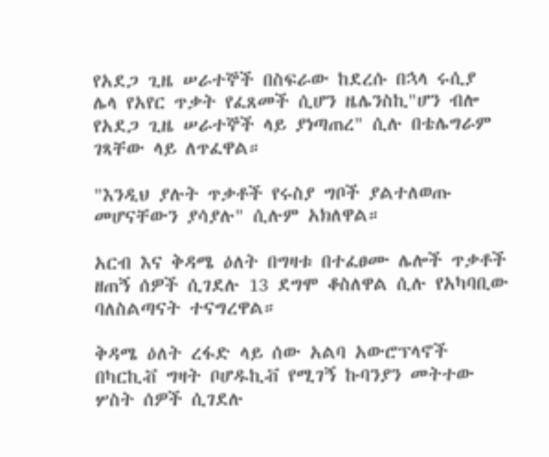የአደጋ ጊዜ ሠራተኞች በስፍራው ከደረሱ በኋላ ሩሲያ ሌላ የአየር ጥቃት የፈጸመች ሲሆን ዜሌንስኪ"ሆን ብሎ የአደጋ ጊዜ ሠራተኞች ላይ ያነጣጠረ" ሲሉ በቴሌግራም ገጻቸው ላይ ለጥፈዋል።

"እንዲህ ያሉት ጥቃቶች የሩስያ ግቦች ያልተለወጡ መሆናቸውን ያሳያሉ" ሲሉም አክለዋል።

አርብ እና ቅዳሜ ዕለት በግዛቱ በተፈፀሙ ሌሎች ጥቃቶች ዘጠኝ ሰዎች ሲገደሉ 13 ደግሞ ቆስለዋል ሲሉ የአካባቢው ባለስልጣናት ተናግረዋል።

ቅዳሜ ዕለት ረፋድ ላይ ሰው አልባ አውሮፕላኖች በካርኪቭ ግዛት ቦሆዱኪቭ የሚገኝ ኩባንያን መትተው ሦስት ሰዎች ሲገደሉ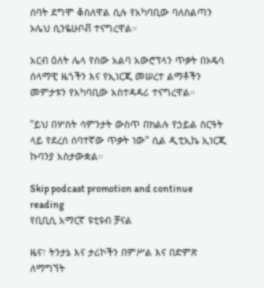ሰባት ደግሞ ቆስለዋል ሲሉ የአካባቢው ባለስልጣን ኦሌህ ሲንዬሁቦቭ ተናግረዋል።

አርብ ዕለት ሌላ የሰው አልባ አውሮፕላን ጥቃት በኦዴሳ ሰላማዊ ዜጎችን እና የኢነርጂ መሠረተ ልማቶችን መምታቱን የአካባቢው አስተዳዳሪ ተናግረዋል።

"ይህ በሦስት ሳምንታት ውስጥ በክልሉ የኃይል ስርዓት ላይ የደረሰ ሰባተኛው ጥቃት ነው" ሲል ዲቲኢኬ ኢነርጂ ኩባንያ አስታውቋል።

Skip podcast promotion and continue reading
የቢቢሲ አማርኛ ዩቲዩብ ቻናል

ዜና፣ ትንታኔ እና ታሪኮችን በምሥል እና በድምጽ ለማግኘት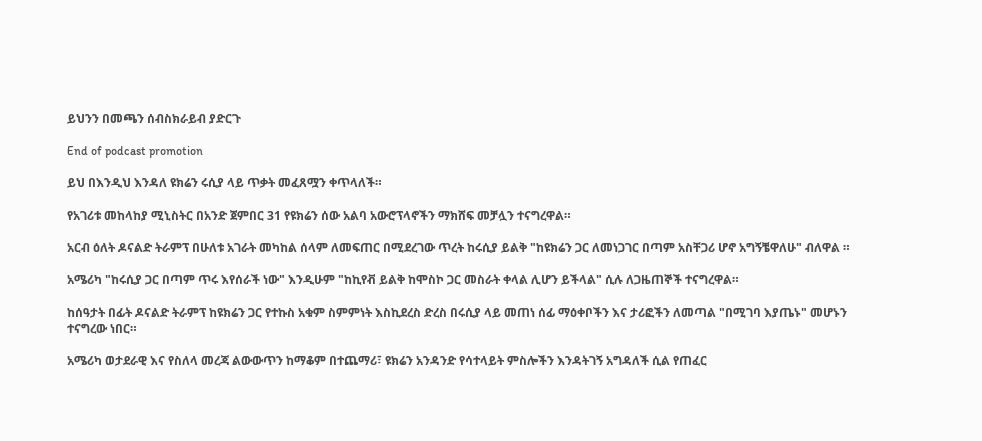ይህንን በመጫን ሰብስክራይብ ያድርጉ

End of podcast promotion

ይህ በእንዲህ እንዳለ ዩክሬን ሩሲያ ላይ ጥቃት መፈጸሟን ቀጥላለች።

የአገሪቱ መከላከያ ሚኒስትር በአንድ ጀምበር 31 የዩክሬን ሰው አልባ አውሮፕላኖችን ማክሸፍ መቻሏን ተናግረዋል።

አርብ ዕለት ዶናልድ ትራምፕ በሁለቱ አገራት መካከል ሰላም ለመፍጠር በሚደረገው ጥረት ከሩሲያ ይልቅ "ከዩክሬን ጋር ለመነጋገር በጣም አስቸጋሪ ሆኖ አግኝቼዋለሁ" ብለዋል ።

አሜሪካ "ከሩሲያ ጋር በጣም ጥሩ እየሰራች ነው" እንዲሁም "ከኪየቭ ይልቅ ከሞስኮ ጋር መስራት ቀላል ሊሆን ይችላል" ሲሉ ለጋዜጠኞች ተናግረዋል።

ከሰዓታት በፊት ዶናልድ ትራምፕ ከዩክሬን ጋር የተኩስ አቁም ስምምነት እስኪደረስ ድረስ በሩሲያ ላይ መጠነ ሰፊ ማዕቀቦችን እና ታሪፎችን ለመጣል "በሚገባ እያጤኑ" መሆኑን ተናግረው ነበር።

አሜሪካ ወታደራዊ እና የስለላ መረጃ ልውውጥን ከማቆም በተጨማሪ፣ ዩክሬን አንዳንድ የሳተላይት ምስሎችን እንዳትገኝ አግዳለች ሲል የጠፈር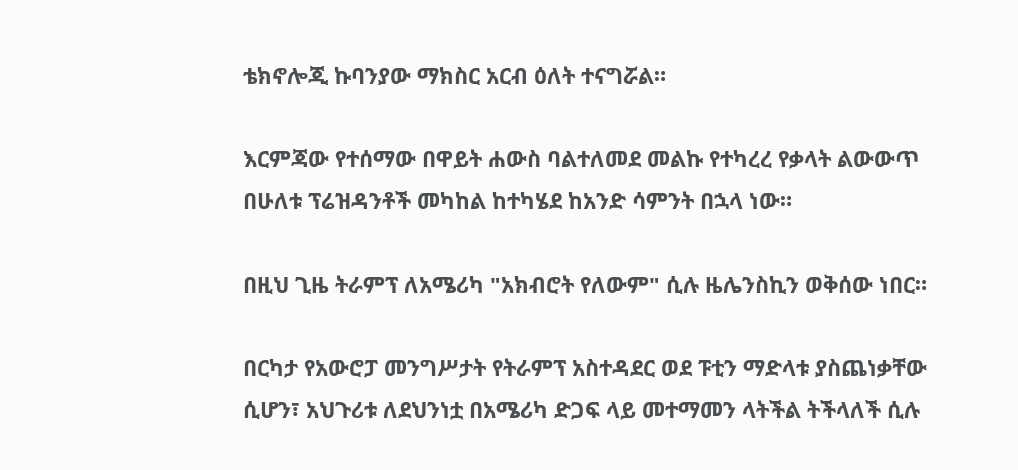ቴክኖሎጂ ኩባንያው ማክስር አርብ ዕለት ተናግሯል።

እርምጃው የተሰማው በዋይት ሐውስ ባልተለመደ መልኩ የተካረረ የቃላት ልውውጥ በሁለቱ ፕሬዝዳንቶች መካከል ከተካሄደ ከአንድ ሳምንት በኋላ ነው።

በዚህ ጊዜ ትራምፕ ለአሜሪካ "አክብሮት የለውም" ሲሉ ዜሌንስኪን ወቅሰው ነበር።

በርካታ የአውሮፓ መንግሥታት የትራምፕ አስተዳደር ወደ ፑቲን ማድላቱ ያስጨነቃቸው ሲሆን፣ አህጉሪቱ ለደህንነቷ በአሜሪካ ድጋፍ ላይ መተማመን ላትችል ትችላለች ሲሉ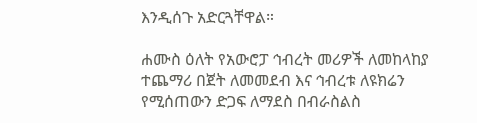እንዲሰጉ አድርጓቸዋል።

ሐሙስ ዕለት የአውሮፓ ኅብረት መሪዎች ለመከላከያ ተጨማሪ በጀት ለመመደብ እና ኅብረቱ ለዩክሬን የሚሰጠውን ድጋፍ ለማደስ በብራስልስ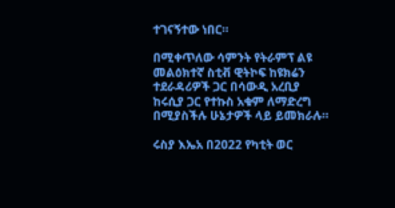ተገናኝተው ነበር።

በሚቀጥለው ሳምንት የትራምፕ ልዩ መልዕክተኛ ስቲቭ ዊትኮፍ ከዩክሬን ተደራዳሪዎች ጋር በሳውዲ አረቢያ ከሩሲያ ጋር የተኩስ አቁም ለማድረግ በሚያስችሉ ሁኔታዎች ላይ ይመክራሉ።

ሩስያ እኤአ በ2022 የካቲት ወር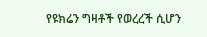የዩክሬን ግዛቶች የወረረች ሲሆን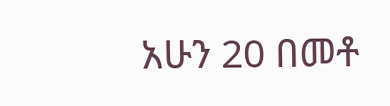አሁን 20 በመቶ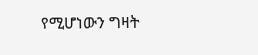የሚሆነውን ግዛት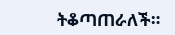ትቆጣጠራለች።